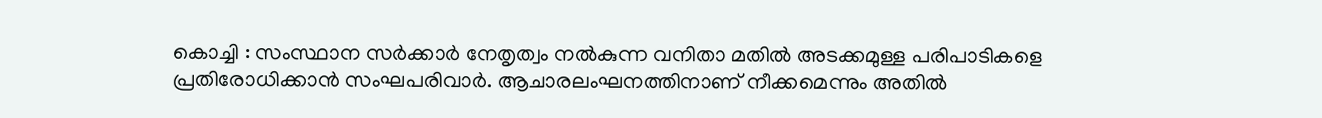കൊച്ചി : സംസ്ഥാന സർക്കാർ നേതൃത്വം നൽകുന്ന വനിതാ മതിൽ അടക്കമുള്ള പരിപാടികളെ പ്രതിരോധിക്കാൻ സംഘപരിവാർ. ആചാരലംഘനത്തിനാണ് നീക്കമെന്നും അതിൽ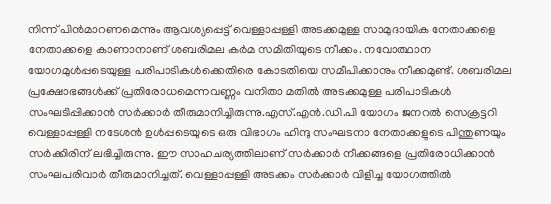നിന്ന് പിൻമാറണമെന്നും ആവശ്യപ്പെട്ട് വെള്ളാപ്പള്ളി അടക്കമുള്ള സാമുദായിക നേതാക്കളെ നേതാക്കളെ കാണാനാണ് ശബരിമല കർമ സമിതിയുടെ നീക്കം. നവോത്ഥാന യോഗമുൾപ്പടെയുള്ള പരിപാടികൾക്കെതിരെ കോടതിയെ സമീപിക്കാനും നീക്കമുണ്ട്. ശബരിമല പ്രക്ഷോഭങ്ങൾക്ക് പ്രതിരോധമെന്നവണ്ണം വനിതാ മതിൽ അടക്കമുള്ള പരിപാടികൾ സംഘടിപ്പിക്കാൻ സർക്കാർ തീരുമാനിച്ചിരുന്നു.എസ്.എൻ.ഡി.പി യോഗം ജനറൽ സെക്രട്ടറി വെള്ളാപ്പള്ളി നടേശൻ ഉൾപ്പടെയുടെ ഒരു വിഭാഗം ഹിന്ദു സംഘടനാ നേതാക്കളുടെ പിന്തുണയും സർക്കിരിന് ലഭിച്ചിരുന്നു. ഈ സാഹചര്യത്തിലാണ് സർക്കാർ നീക്കങ്ങളെ പ്രതിരോധിക്കാൻ സംഘപരിവാർ തീരുമാനിച്ചത്. വെള്ളാപ്പള്ളി അടക്കം സർക്കാർ വിളിച്ച യോഗത്തിൽ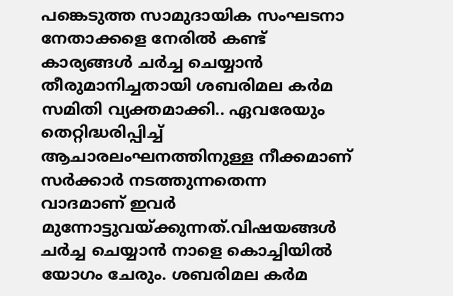പങ്കെടുത്ത സാമുദായിക സംഘടനാ നേതാക്കളെ നേരിൽ കണ്ട് കാര്യങ്ങൾ ചർച്ച ചെയ്യാൻ തീരുമാനിച്ചതായി ശബരിമല കർമ സമിതി വ്യക്തമാക്കി.. ഏവരേയും തെറ്റിദ്ധരിപ്പിച്ച് ആചാരലംഘനത്തിനുള്ള നീക്കമാണ് സർക്കാർ നടത്തുന്നതെന്ന വാദമാണ് ഇവർ മുന്നോട്ടുവയ്ക്കുന്നത്.വിഷയങ്ങൾ ചർച്ച ചെയ്യാൻ നാളെ കൊച്ചിയിൽ യോഗം ചേരും. ശബരിമല കർമ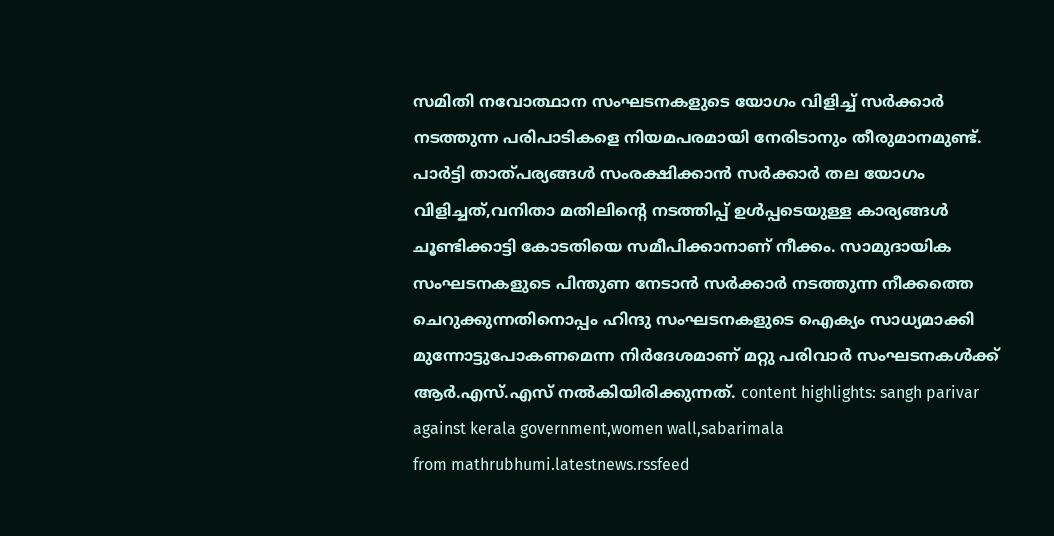സമിതി നവോത്ഥാന സംഘടനകളുടെ യോഗം വിളിച്ച് സർക്കാർ നടത്തുന്ന പരിപാടികളെ നിയമപരമായി നേരിടാനും തീരുമാനമുണ്ട്. പാർട്ടി താത്പര്യങ്ങൾ സംരക്ഷിക്കാൻ സർക്കാർ തല യോഗം വിളിച്ചത്,വനിതാ മതിലിന്റെ നടത്തിപ്പ് ഉൾപ്പടെയുള്ള കാര്യങ്ങൾ ചൂണ്ടിക്കാട്ടി കോടതിയെ സമീപിക്കാനാണ് നീക്കം. സാമുദായിക സംഘടനകളുടെ പിന്തുണ നേടാൻ സർക്കാർ നടത്തുന്ന നീക്കത്തെ ചെറുക്കുന്നതിനൊപ്പം ഹിന്ദു സംഘടനകളുടെ ഐക്യം സാധ്യമാക്കി മുന്നോട്ടുപോകണമെന്ന നിർദേശമാണ് മറ്റു പരിവാർ സംഘടനകൾക്ക് ആർ.എസ്.എസ് നൽകിയിരിക്കുന്നത്. content highlights: sangh parivar against kerala government,women wall,sabarimala
from mathrubhumi.latestnews.rssfeed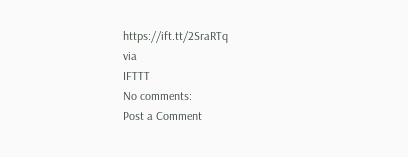https://ift.tt/2SraRTq
via
IFTTT
No comments:
Post a Comment